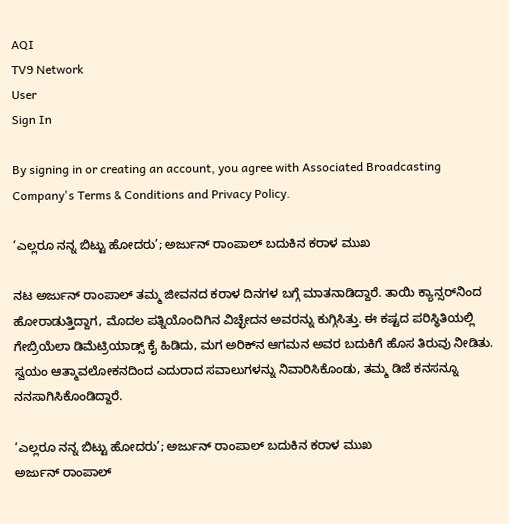AQI
TV9 Network
User
Sign In

By signing in or creating an account, you agree with Associated Broadcasting Company's Terms & Conditions and Privacy Policy.

‘ಎಲ್ಲರೂ ನನ್ನ ಬಿಟ್ಟು ಹೋದರು’; ಅರ್ಜುನ್ ರಾಂಪಾಲ್ ಬದುಕಿನ ಕರಾಳ ಮುಖ

ನಟ ಅರ್ಜುನ್ ರಾಂಪಾಲ್ ತಮ್ಮ ಜೀವನದ ಕರಾಳ ದಿನಗಳ ಬಗ್ಗೆ ಮಾತನಾಡಿದ್ದಾರೆ. ತಾಯಿ ಕ್ಯಾನ್ಸರ್‌ನಿಂದ ಹೋರಾಡುತ್ತಿದ್ದಾಗ, ಮೊದಲ ಪತ್ನಿಯೊಂದಿಗಿನ ವಿಚ್ಛೇದನ ಅವರನ್ನು ಕುಗ್ಗಿಸಿತ್ತು. ಈ ಕಷ್ಟದ ಪರಿಸ್ಥಿತಿಯಲ್ಲಿ ಗೇಬ್ರಿಯೆಲಾ ಡಿಮೆಟ್ರಿಯಾಡ್ಸ್ ಕೈ ಹಿಡಿದು, ಮಗ ಅರಿಕ್‌ನ ಆಗಮನ ಅವರ ಬದುಕಿಗೆ ಹೊಸ ತಿರುವು ನೀಡಿತು. ಸ್ವಯಂ ಆತ್ಮಾವಲೋಕನದಿಂದ ಎದುರಾದ ಸವಾಲುಗಳನ್ನು ನಿವಾರಿಸಿಕೊಂಡು, ತಮ್ಮ ಡಿಜೆ ಕನಸನ್ನೂ ನನಸಾಗಿಸಿಕೊಂಡಿದ್ದಾರೆ.

‘ಎಲ್ಲರೂ ನನ್ನ ಬಿಟ್ಟು ಹೋದರು’; ಅರ್ಜುನ್ ರಾಂಪಾಲ್ ಬದುಕಿನ ಕರಾಳ ಮುಖ
ಅರ್ಜುನ್ ರಾಂಪಾಲ್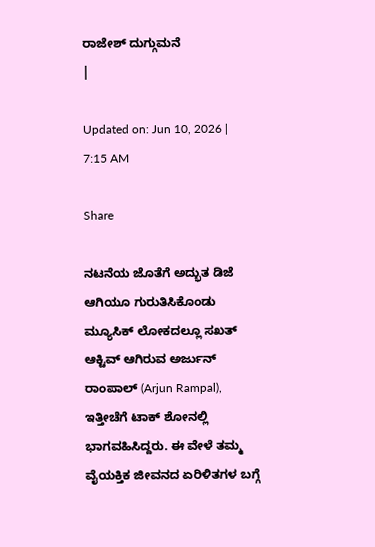ರಾಜೇಶ್ ದುಗ್ಗುಮನೆ
|

Updated on: Jun 10, 2026 | 7:15 AM

Share

ನಟನೆಯ ಜೊತೆಗೆ ಅದ್ಭುತ ಡಿಜೆ ಆಗಿಯೂ ಗುರುತಿಸಿಕೊಂಡು ಮ್ಯೂಸಿಕ್ ಲೋಕದಲ್ಲೂ ಸಖತ್ ಆಕ್ಟಿವ್ ಆಗಿರುವ ಅರ್ಜುನ್ ರಾಂಪಾಲ್ (Arjun Rampal), ಇತ್ತೀಚೆಗೆ ಟಾಕ್ ಶೋನಲ್ಲಿ ಭಾಗವಹಿಸಿದ್ದರು. ಈ ವೇಳೆ ತಮ್ಮ ವೈಯಕ್ತಿಕ ಜೀವನದ ಏರಿಳಿತಗಳ ಬಗ್ಗೆ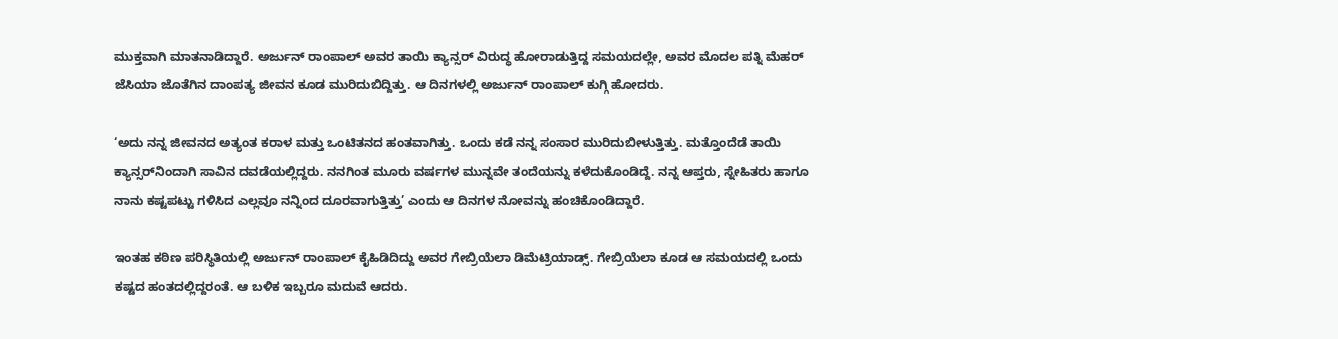ಮುಕ್ತವಾಗಿ ಮಾತನಾಡಿದ್ದಾರೆ. ಅರ್ಜುನ್ ರಾಂಪಾಲ್ ಅವರ ತಾಯಿ ಕ್ಯಾನ್ಸರ್ ವಿರುದ್ಧ ಹೋರಾಡುತ್ತಿದ್ದ ಸಮಯದಲ್ಲೇ, ಅವರ ಮೊದಲ ಪತ್ನಿ ಮೆಹರ್ ಜೆಸಿಯಾ ಜೊತೆಗಿನ ದಾಂಪತ್ಯ ಜೀವನ ಕೂಡ ಮುರಿದುಬಿದ್ದಿತ್ತು. ಆ ದಿನಗಳಲ್ಲಿ ಅರ್ಜುನ್ ರಾಂಪಾಲ್ ಕುಗ್ಗಿ ಹೋದರು.

‘ಅದು ನನ್ನ ಜೀವನದ ಅತ್ಯಂತ ಕರಾಳ ಮತ್ತು ಒಂಟಿತನದ ಹಂತವಾಗಿತ್ತು. ಒಂದು ಕಡೆ ನನ್ನ ಸಂಸಾರ ಮುರಿದುಬೀಳುತ್ತಿತ್ತು. ಮತ್ತೊಂದೆಡೆ ತಾಯಿ ಕ್ಯಾನ್ಸರ್‌ನಿಂದಾಗಿ ಸಾವಿನ ದವಡೆಯಲ್ಲಿದ್ದರು. ನನಗಿಂತ ಮೂರು ವರ್ಷಗಳ ಮುನ್ನವೇ ತಂದೆಯನ್ನು ಕಳೆದುಕೊಂಡಿದ್ದೆ. ನನ್ನ ಆಪ್ತರು, ಸ್ನೇಹಿತರು ಹಾಗೂ ನಾನು ಕಷ್ಟಪಟ್ಟು ಗಳಿಸಿದ ಎಲ್ಲವೂ ನನ್ನಿಂದ ದೂರವಾಗುತ್ತಿತ್ತು’ ಎಂದು ಆ ದಿನಗಳ ನೋವನ್ನು ಹಂಚಿಕೊಂಡಿದ್ದಾರೆ.

ಇಂತಹ ಕಠಿಣ ಪರಿಸ್ಥಿತಿಯಲ್ಲಿ ಅರ್ಜುನ್ ರಾಂಪಾಲ್ ಕೈಹಿಡಿದಿದ್ದು ಅವರ ಗೇಬ್ರಿಯೆಲಾ ಡಿಮೆಟ್ರಿಯಾಡ್ಸ್. ಗೇಬ್ರಿಯೆಲಾ ಕೂಡ ಆ ಸಮಯದಲ್ಲಿ ಒಂದು ಕಷ್ಟದ ಹಂತದಲ್ಲಿದ್ದರಂತೆ. ಆ ಬಳಿಕ ಇಬ್ಬರೂ ಮದುವೆ ಆದರು.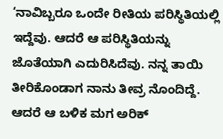‘ನಾವಿಬ್ಬರೂ ಒಂದೇ ರೀತಿಯ ಪರಿಸ್ಥಿತಿಯಲ್ಲಿ ಇದ್ದೆವು. ಆದರೆ ಆ ಪರಿಸ್ಥಿತಿಯನ್ನು ಜೊತೆಯಾಗಿ ಎದುರಿಸಿದೆವು. ನನ್ನ ತಾಯಿ ತೀರಿಕೊಂಡಾಗ ನಾನು ತೀವ್ರ ನೊಂದಿದ್ದೆ. ಆದರೆ ಆ ಬಳಿಕ ಮಗ ಅರಿಕ್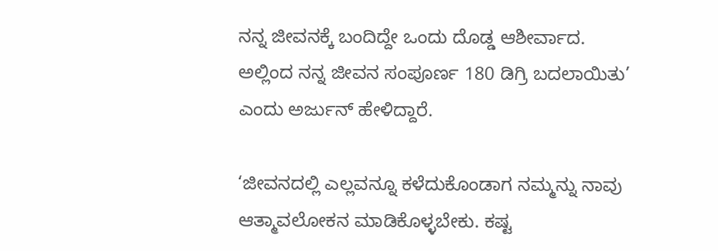ನನ್ನ ಜೀವನಕ್ಕೆ ಬಂದಿದ್ದೇ ಒಂದು ದೊಡ್ಡ ಆಶೀರ್ವಾದ. ಅಲ್ಲಿಂದ ನನ್ನ ಜೀವನ ಸಂಪೂರ್ಣ 180 ಡಿಗ್ರಿ ಬದಲಾಯಿತು’ ಎಂದು ಅರ್ಜುನ್ ಹೇಳಿದ್ದಾರೆ.

‘ಜೀವನದಲ್ಲಿ ಎಲ್ಲವನ್ನೂ ಕಳೆದುಕೊಂಡಾಗ ನಮ್ಮನ್ನು ನಾವು ಆತ್ಮಾವಲೋಕನ ಮಾಡಿಕೊಳ್ಳಬೇಕು. ಕಷ್ಟ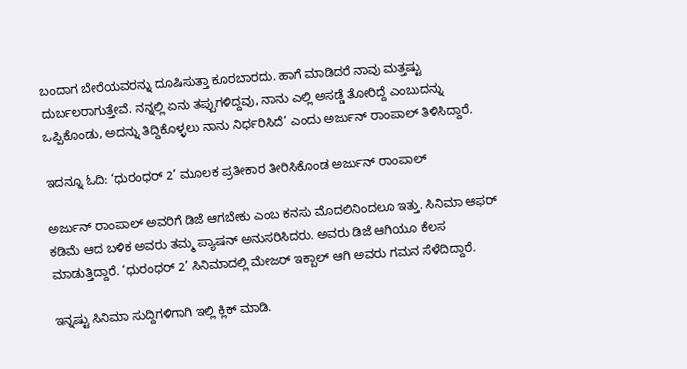ಬಂದಾಗ ಬೇರೆಯವರನ್ನು ದೂಷಿಸುತ್ತಾ ಕೂರಬಾರದು. ಹಾಗೆ ಮಾಡಿದರೆ ನಾವು ಮತ್ತಷ್ಟು ದುರ್ಬಲರಾಗುತ್ತೇವೆ. ನನ್ನಲ್ಲಿ ಏನು ತಪ್ಪುಗಳಿದ್ದವು, ನಾನು ಎಲ್ಲಿ ಅಸಡ್ಡೆ ತೋರಿದ್ದೆ ಎಂಬುದನ್ನು ಒಪ್ಪಿಕೊಂಡು, ಅದನ್ನು ತಿದ್ದಿಕೊಳ್ಳಲು ನಾನು ನಿರ್ಧರಿಸಿದೆ’ ಎಂದು ಅರ್ಜುನ್ ರಾಂಪಾಲ್ ತಿಳಿಸಿದ್ದಾರೆ.

ಇದನ್ನೂ ಓದಿ: ‘ಧುರಂಧರ್ 2’ ಮೂಲಕ ಪ್ರತೀಕಾರ ತೀರಿಸಿಕೊಂಡ ಅರ್ಜುನ್ ರಾಂಪಾಲ್

ಅರ್ಜುನ್ ರಾಂಪಾಲ್ ಅವರಿಗೆ ಡಿಜೆ ಆಗಬೇಕು ಎಂಬ ಕನಸು ಮೊದಲಿನಿಂದಲೂ ಇತ್ತು. ಸಿನಿಮಾ ಆಫರ್ ಕಡಿಮೆ ಆದ ಬಳಿಕ ಅವರು ತಮ್ಮ ಪ್ಯಾಷನ್ ಅನುಸರಿಸಿದರು. ಅವರು ಡಿಜೆ ಆಗಿಯೂ ಕೆಲಸ ಮಾಡುತ್ತಿದ್ದಾರೆ. ‘ಧುರಂಧರ್ 2’ ಸಿನಿಮಾದಲ್ಲಿ ಮೇಜರ್ ಇಕ್ಬಾಲ್ ಆಗಿ ಅವರು ಗಮನ ಸೆಳೆದಿದ್ದಾರೆ.

ಇನ್ನಷ್ಟು ಸಿನಿಮಾ ಸುದ್ದಿಗಳಿಗಾಗಿ ಇಲ್ಲಿ ಕ್ಲಿಕ್ ಮಾಡಿ.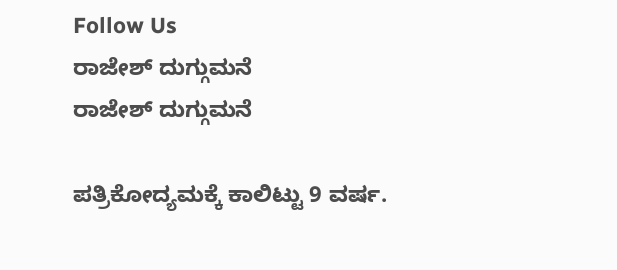Follow Us
ರಾಜೇಶ್ ದುಗ್ಗುಮನೆ
ರಾಜೇಶ್ ದುಗ್ಗುಮನೆ

ಪತ್ರಿಕೋದ್ಯಮಕ್ಕೆ ಕಾಲಿಟ್ಟು 9 ವರ್ಷ.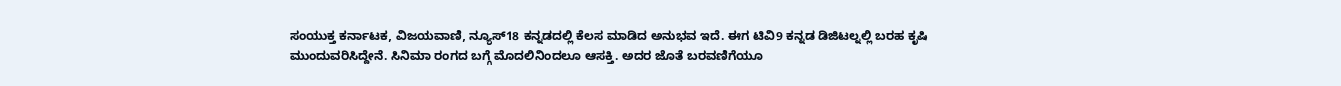ಸಂಯುಕ್ತ ಕರ್ನಾಟಕ, ವಿಜಯವಾಣಿ, ನ್ಯೂಸ್18 ಕನ್ನಡದಲ್ಲಿ ಕೆಲಸ ಮಾಡಿದ ಅನುಭವ ಇದೆ. ಈಗ ಟಿವಿ9 ಕನ್ನಡ ಡಿಜಿಟಲ್ನಲ್ಲಿ ಬರಹ ಕೃಷಿ ಮುಂದುವರಿಸಿದ್ದೇನೆ. ಸಿನಿಮಾ ರಂಗದ ಬಗ್ಗೆ ಮೊದಲಿನಿಂದಲೂ ಆಸಕ್ತಿ. ಅದರ ಜೊತೆ ಬರವಣಿಗೆಯೂ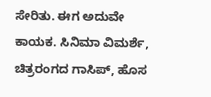ಸೇರಿತು. ಈಗ ಅದುವೇ ಕಾಯಕ. ಸಿನಿಮಾ ವಿಮರ್ಶೆ, ಚಿತ್ರರಂಗದ ಗಾಸಿಪ್, ಹೊಸ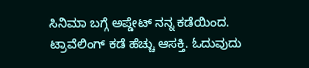ಸಿನಿಮಾ ಬಗ್ಗೆ ಅಪ್ಡೇಟ್ ನನ್ನ ಕಡೆಯಿಂದ. ಟ್ರಾವೆಲಿಂಗ್ ಕಡೆ ಹೆಚ್ಚು ಆಸಕ್ತಿ. ಓದುವುದು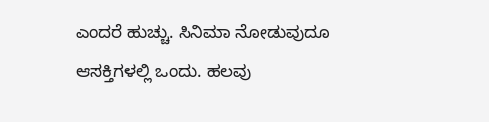ಎಂದರೆ ಹುಚ್ಚು. ಸಿನಿಮಾ ನೋಡುವುದೂ ಆಸಕ್ತಿಗಳಲ್ಲಿ ಒಂದು. ಹಲವು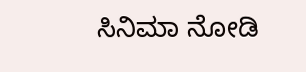ಸಿನಿಮಾ ನೋಡಿ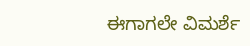ಈಗಾಗಲೇ ವಿಮರ್ಶೆ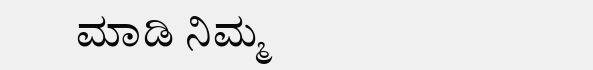ಮಾಡಿ ನಿಮ್ಮ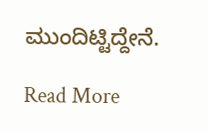ಮುಂದಿಟ್ಟಿದ್ದೇನೆ.

Read More